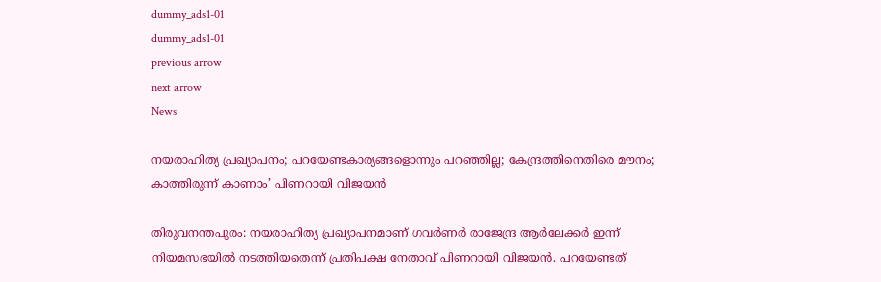dummy_ads1-01
dummy_ads1-01
previous arrow
next arrow
News

നയരാഹിത്യ പ്രഖ്യാപനം; പറയേണ്ടകാര്യങ്ങളൊന്നും പറഞ്ഞില്ല; കേന്ദ്രത്തിനെതിരെ മൗനം; കാത്തിരുന്ന് കാണാം’ പിണറായി വിജയൻ

തിരുവനന്തപുരം: നയരാഹിത്യ പ്രഖ്യാപനമാണ് ഗവര്‍ണര്‍ രാജേന്ദ്ര ആര്‍ലേക്കര്‍ ഇന്ന് നിയമസഭയില്‍ നടത്തിയതെന്ന് പ്രതിപക്ഷ നേതാവ് പിണറായി വിജയന്‍. പറയേണ്ടത്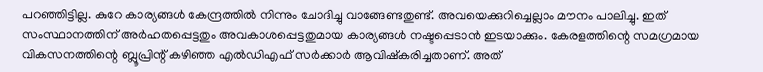പറഞ്ഞിട്ടില്ല. കുറേ കാര്യങ്ങള്‍ കേന്ദ്രത്തില്‍ നിന്നും ചോദിച്ചു വാങ്ങേണ്ടതുണ്ട്. അവയെക്കുറിച്ചെല്ലാം മൗനം പാലിച്ചു. ഇത് സംസ്ഥാനത്തിന് അര്‍ഹതപ്പെട്ടതും അവകാശപ്പെട്ടതുമായ കാര്യങ്ങള്‍ നഷ്ടപ്പെടാന്‍ ഇടയാക്കും. കേരളത്തിന്റെ സമഗ്രമായ വികസനത്തിന്റെ ബ്ലൂപ്രിന്റ് കഴിഞ്ഞ എല്‍ഡിഎഫ് സര്‍ക്കാര്‍ ആവിഷ്‌കരിച്ചതാണ്. അത്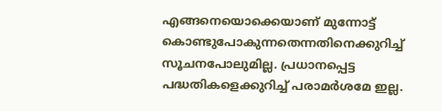എങ്ങനെയൊക്കെയാണ് മുന്നോട്ട് കൊണ്ടുപോകുന്നതെന്നതിനെക്കുറിച്ച് സൂചനപോലുമില്ല. പ്രധാനപ്പെട്ട പദ്ധതികളെക്കുറിച്ച് പരാമര്‍ശമേ ഇല്ല.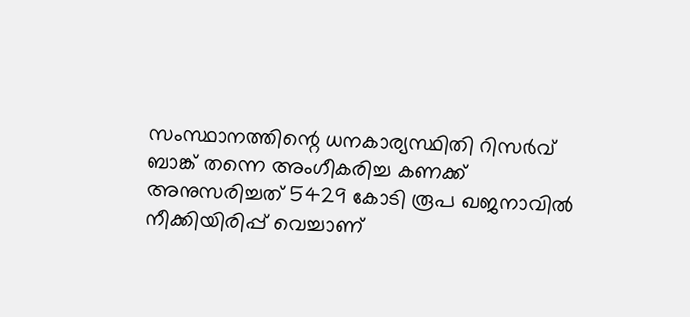സംസ്ഥാനത്തിന്റെ ധനകാര്യസ്ഥിതി റിസര്‍വ് ബാങ്ക് തന്നെ അംഗീകരിച്ച കണക്ക് അനുസരിച്ചത് 5429 കോടി രൂപ ഖജനാവില്‍ നീക്കിയിരിപ്പ് വെച്ചാണ്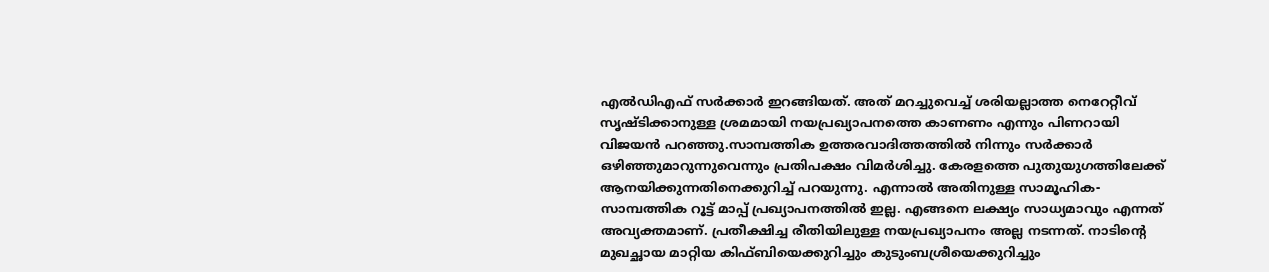എല്‍ഡിഎഫ് സര്‍ക്കാര്‍ ഇറങ്ങിയത്. അത് മറച്ചുവെച്ച് ശരിയല്ലാത്ത നെറേറ്റീവ് സൃഷ്ടിക്കാനുള്ള ശ്രമമായി നയപ്രഖ്യാപനത്തെ കാണണം എന്നും പിണറായി വിജയന്‍ പറഞ്ഞു.സാമ്പത്തിക ഉത്തരവാദിത്തത്തില്‍ നിന്നും സര്‍ക്കാര്‍ ഒഴിഞ്ഞുമാറുന്നുവെന്നും പ്രതിപക്ഷം വിമർശിച്ചു. കേരളത്തെ പുതുയുഗത്തിലേക്ക് ആനയിക്കുന്നതിനെക്കുറിച്ച് പറയുന്നു. എന്നാല്‍ അതിനുള്ള സാമൂഹിക-സാമ്പത്തിക റൂട്ട് മാപ്പ് പ്രഖ്യാപനത്തില്‍ ഇല്ല. എങ്ങനെ ലക്ഷ്യം സാധ്യമാവും എന്നത് അവ്യക്തമാണ്. പ്രതീക്ഷിച്ച രീതിയിലുള്ള നയപ്രഖ്യാപനം അല്ല നടന്നത്. നാടിന്റെ മുഖച്ഛായ മാറ്റിയ കിഫ്ബിയെക്കുറിച്ചും കുടുംബശ്രീയെക്കുറിച്ചും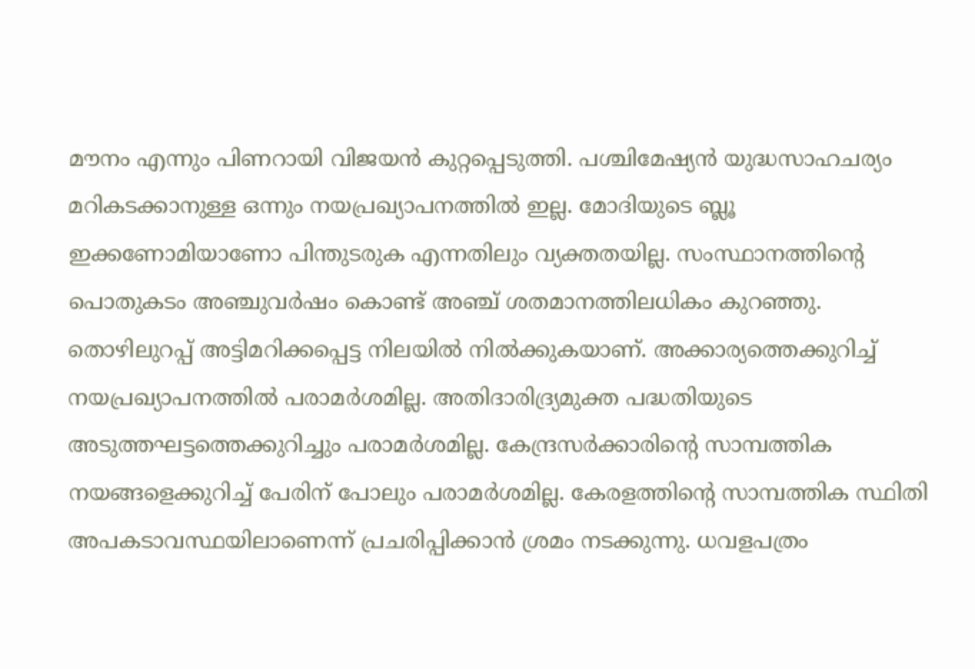മൗനം എന്നും പിണറായി വിജയൻ കുറ്റപ്പെടുത്തി. പശ്ചിമേഷ്യന്‍ യുദ്ധസാഹചര്യം മറികടക്കാനുള്ള ഒന്നും നയപ്രഖ്യാപനത്തിൽ ഇല്ല. മോദിയുടെ ബ്ലൂ ഇക്കണോമിയാണോ പിന്തുടരുക എന്നതിലും വ്യക്തതയില്ല. സംസ്ഥാനത്തിന്റെ പൊതുകടം അഞ്ചുവര്‍ഷം കൊണ്ട് അഞ്ച് ശതമാനത്തിലധികം കുറഞ്ഞു. തൊഴിലുറപ്പ് അട്ടിമറിക്കപ്പെട്ട നിലയില്‍ നില്‍ക്കുകയാണ്. അക്കാര്യത്തെക്കുറിച്ച് നയപ്രഖ്യാപനത്തില്‍ പരാമര്‍ശമില്ല. അതിദാരിദ്ര്യമുക്ത പദ്ധതിയുടെ അടുത്തഘട്ടത്തെക്കുറിച്ചും പരാമര്‍ശമില്ല. കേന്ദ്രസര്‍ക്കാരിന്റെ സാമ്പത്തിക നയങ്ങളെക്കുറിച്ച് പേരിന് പോലും പരാമര്‍ശമില്ല. കേരളത്തിന്റെ സാമ്പത്തിക സ്ഥിതി അപകടാവസ്ഥയിലാണെന്ന് പ്രചരിപ്പിക്കാന്‍ ശ്രമം നടക്കുന്നു. ധവളപത്രം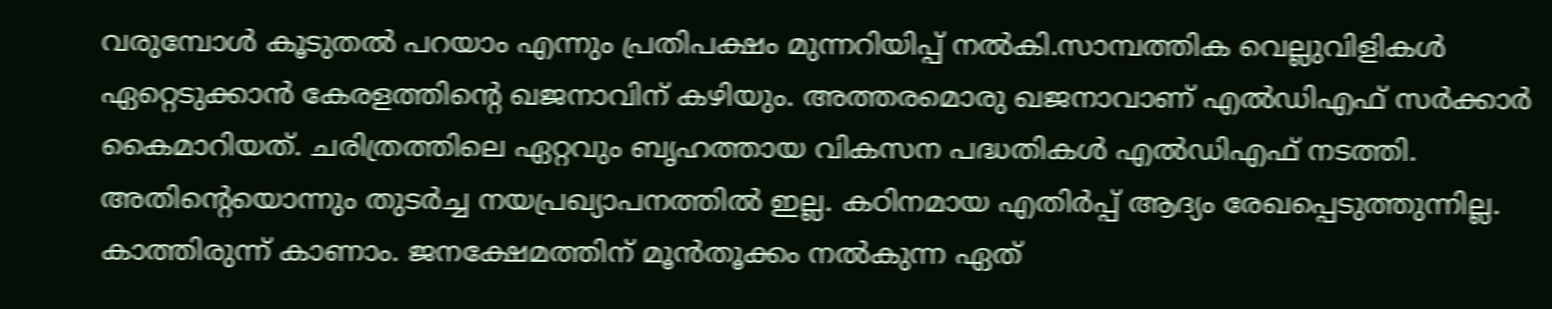വരുമ്പോള്‍ കൂടുതല്‍ പറയാം എന്നും പ്രതിപക്ഷം മുന്നറിയിപ്പ് നൽകി.സാമ്പത്തിക വെല്ലുവിളികള്‍ ഏറ്റെടുക്കാന്‍ കേരളത്തിന്റെ ഖജനാവിന് കഴിയും. അത്തരമൊരു ഖജനാവാണ് എല്‍ഡിഎഫ് സര്‍ക്കാര്‍ കൈമാറിയത്. ചരിത്രത്തിലെ ഏറ്റവും ബൃഹത്തായ വികസന പദ്ധതികള്‍ എല്‍ഡിഎഫ് നടത്തി. അതിന്റെയൊന്നും തുടര്‍ച്ച നയപ്രഖ്യാപനത്തില്‍ ഇല്ല. കഠിനമായ എതിര്‍പ്പ് ആദ്യം രേഖപ്പെടുത്തുന്നില്ല. കാത്തിരുന്ന് കാണാം. ജനക്ഷേമത്തിന് മൂന്‍തൂക്കം നല്‍കുന്ന ഏത്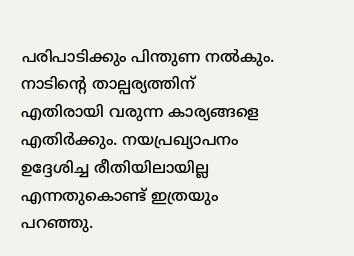പരിപാടിക്കും പിന്തുണ നല്‍കും. നാടിന്റെ താല്പര്യത്തിന് എതിരായി വരുന്ന കാര്യങ്ങളെ എതിര്‍ക്കും. നയപ്രഖ്യാപനം ഉദ്ദേശിച്ച രീതിയിലായില്ല എന്നതുകൊണ്ട് ഇത്രയും പറഞ്ഞു.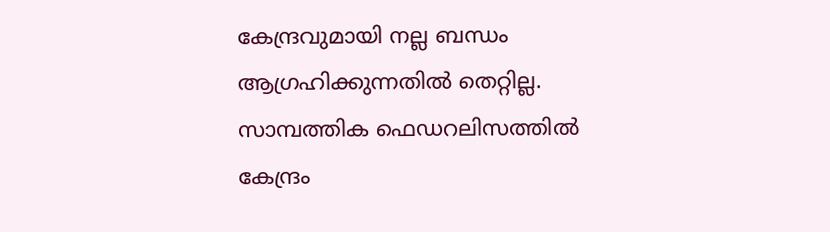കേന്ദ്രവുമായി നല്ല ബന്ധം ആഗ്രഹിക്കുന്നതില്‍ തെറ്റില്ല. സാമ്പത്തിക ഫെഡറലിസത്തില്‍ കേന്ദ്രം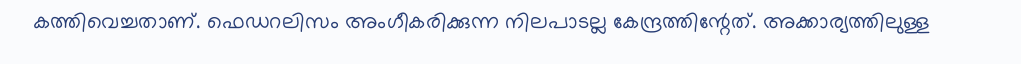കത്തിവെച്ചതാണ്. ഫെഡറലിസം അംഗീകരിക്കുന്ന നിലപാടല്ല കേന്ദ്രത്തിന്റേത്. അക്കാര്യത്തിലുള്ള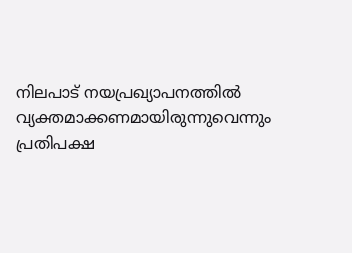നിലപാട് നയപ്രഖ്യാപനത്തില്‍ വ്യക്തമാക്കണമായിരുന്നുവെന്നും പ്രതിപക്ഷ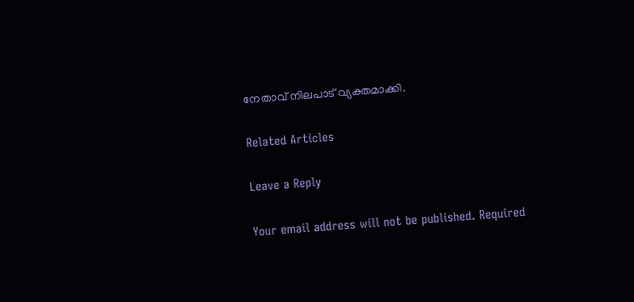നേതാവ് നിലപാട് വ്യക്തമാക്കി.

Related Articles

Leave a Reply

Your email address will not be published. Required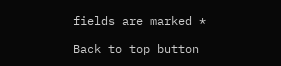fields are marked *

Back to top button